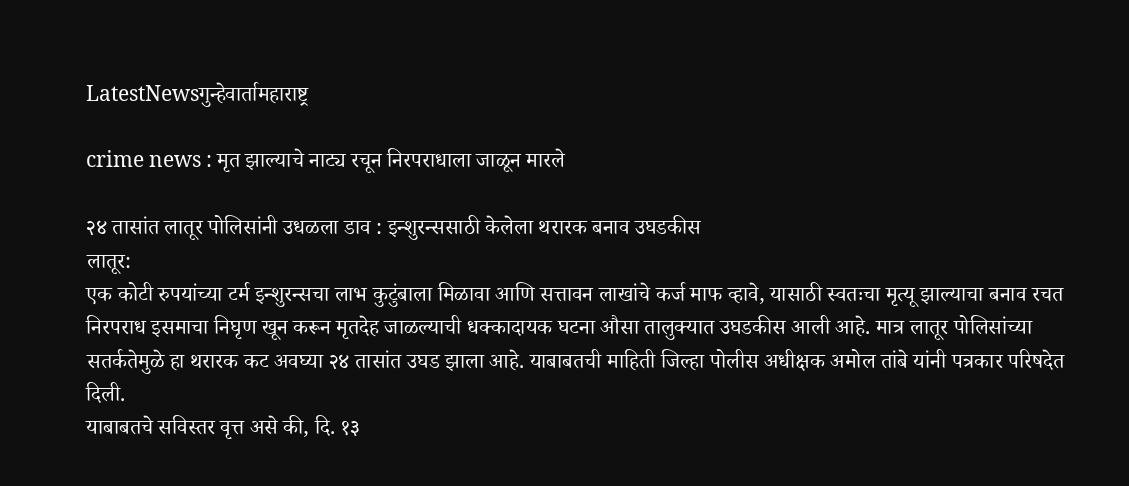LatestNewsगुन्हेवार्तामहाराष्ट्र

crime news : मृत झाल्याचे नाट्य रचून निरपराधाला जाळून मारले

२४ तासांत लातूर पोलिसांनी उधळला डाव : इन्शुरन्ससाठी केलेला थरारक बनाव उघडकीस
लातूर:
एक कोटी रुपयांच्या टर्म इन्शुरन्सचा लाभ कुटुंबाला मिळावा आणि सत्तावन लाखांचे कर्ज माफ व्हावे, यासाठी स्वतःचा मृत्यू झाल्याचा बनाव रचत निरपराध इसमाचा निघृण खून करून मृतदेह जाळल्याची धक्कादायक घटना औसा तालुक्यात उघडकीस आली आहे. मात्र लातूर पोलिसांच्या सतर्कतेमुळे हा थरारक कट अवघ्या २४ तासांत उघड झाला आहे. याबाबतची माहिती जिल्हा पोलीस अधीक्षक अमोल तांबे यांनी पत्रकार परिषदेत दिली.
याबाबतचे सविस्तर वृत्त असे की, दि. १३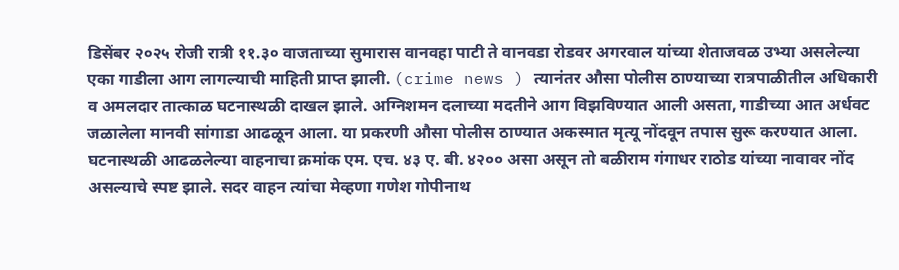डिसेंबर २०२५ रोजी रात्री ११.३० वाजताच्या सुमारास वानवहा पाटी ते वानवडा रोडवर अगरवाल यांच्या शेताजवळ उभ्या असलेल्या एका गाडीला आग लागल्याची माहिती प्राप्त झाली. (crime news ) त्यानंतर औसा पोलीस ठाण्याच्या रात्रपाळीतील अधिकारी व अमलदार तात्काळ घटनास्थळी दाखल झाले. अग्निशमन दलाच्या मदतीने आग विझविण्यात आली असता, गाडीच्या आत अर्धवट जळालेला मानवी सांगाडा आढळून आला. या प्रकरणी औसा पोलीस ठाण्यात अकस्मात मृत्यू नोंदवून तपास सुरू करण्यात आला. घटनास्थळी आढळलेल्या वाहनाचा क्रमांक एम. एच. ४३ ए. बी. ४२०० असा असून तो बळीराम गंगाधर राठोड यांच्या नावावर नोंद असल्याचे स्पष्ट झाले. सदर वाहन त्यांचा मेव्हणा गणेश गोपीनाथ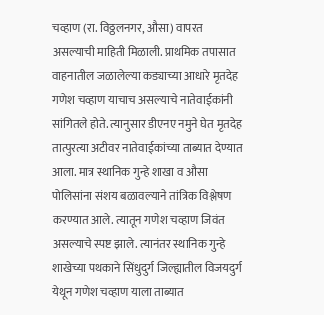चव्हाण (रा. विठ्ठलनगर, औसा) वापरत असल्याची माहिती मिळाली. प्राथमिक तपासात वाहनातील जळालेल्या कड्याच्या आधारे मृतदेह गणेश चव्हाण याचाच असल्याचे नातेवाईकांनी सांगितले होते. त्यानुसार डीएनए नमुने घेत मृतदेह तात्पुरत्या अटीवर नातेवाईकांच्या ताब्यात देण्यात आला. मात्र स्थानिक गुन्हे शाखा व औसा पोलिसांना संशय बळावल्याने तांत्रिक विश्लेषण करण्यात आले. त्यातून गणेश चव्हाण जिवंत असल्याचे स्पष्ट झाले. त्यानंतर स्थानिक गुन्हे शाखेच्या पथकाने सिंधुदुर्ग जिल्ह्यातील विजयदुर्ग येथून गणेश चव्हाण याला ताब्यात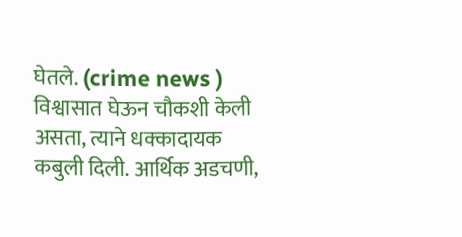घेतले. (crime news ) विश्वासात घेऊन चौकशी केली असता, त्याने धक्कादायक कबुली दिली. आर्थिक अडचणी,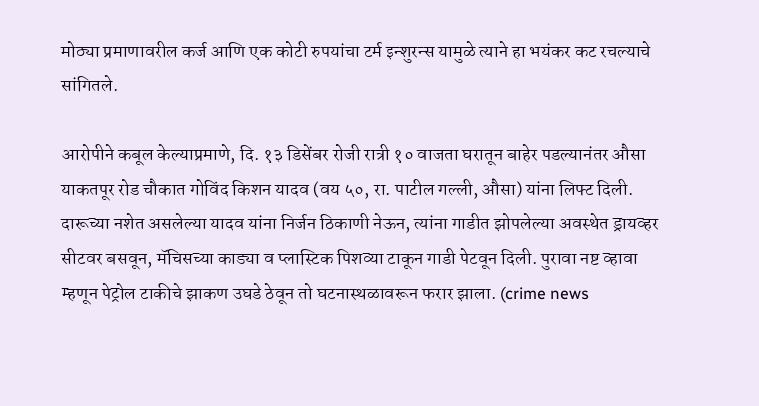मोठ्या प्रमाणावरील कर्ज आणि एक कोटी रुपयांचा टर्म इन्शुरन्स यामुळे त्याने हा भयंकर कट रचल्याचे सांगितले.

आरोपीने कबूल केल्याप्रमाणे, दि. १३ डिसेंबर रोजी रात्री १० वाजता घरातून बाहेर पडल्यानंतर औसा याकतपूर रोड चौकात गोविंद किशन यादव (वय ५०, रा. पाटील गल्ली, औसा) यांना लिफ्ट दिली. दारूच्या नशेत असलेल्या यादव यांना निर्जन ठिकाणी नेऊन, त्यांना गाडीत झोपलेल्या अवस्थेत ड्रायव्हर सीटवर बसवून, मॅचिसच्या काड्या व प्लास्टिक पिशव्या टाकून गाडी पेटवून दिली. पुरावा नष्ट व्हावा म्हणून पेट्रोल टाकीचे झाकण उघडे ठेवून तो घटनास्थळावरून फरार झाला. (crime news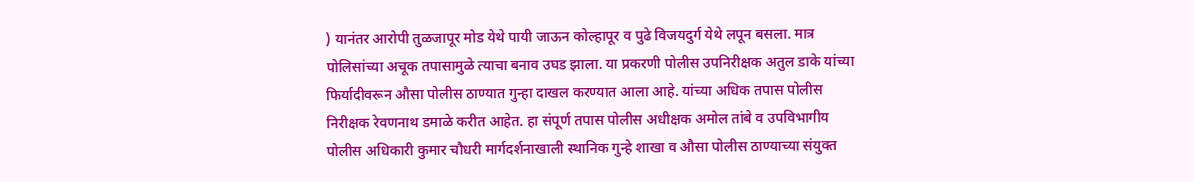) यानंतर आरोपी तुळजापूर मोड येथे पायी जाऊन कोल्हापूर व पुढे विजयदुर्ग येथे लपून बसला. मात्र पोलिसांच्या अचूक तपासामुळे त्याचा बनाव उघड झाला. या प्रकरणी पोलीस उपनिरीक्षक अतुल डाके यांच्या फिर्यादीवरून औसा पोलीस ठाण्यात गुन्हा दाखल करण्यात आला आहे. यांच्या अधिक तपास पोलीस निरीक्षक रेवणनाथ डमाळे करीत आहेत. हा संपूर्ण तपास पोलीस अधीक्षक अमोल तांबे व उपविभागीय पोलीस अधिकारी कुमार चौधरी मार्गदर्शनाखाली स्थानिक गुन्हे शाखा व औसा पोलीस ठाण्याच्या संयुक्त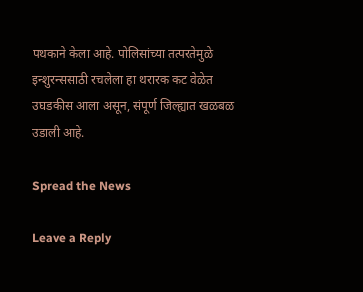पथकाने केला आहे. पोलिसांच्या तत्परतेमुळे इन्शुरन्ससाठी रचलेला हा थरारक कट वेळेत उघडकीस आला असून, संपूर्ण जिल्ह्यात खळबळ उडाली आहे.

Spread the News

Leave a Reply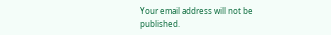Your email address will not be published.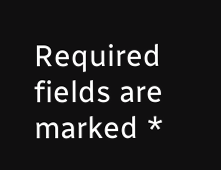Required fields are marked *